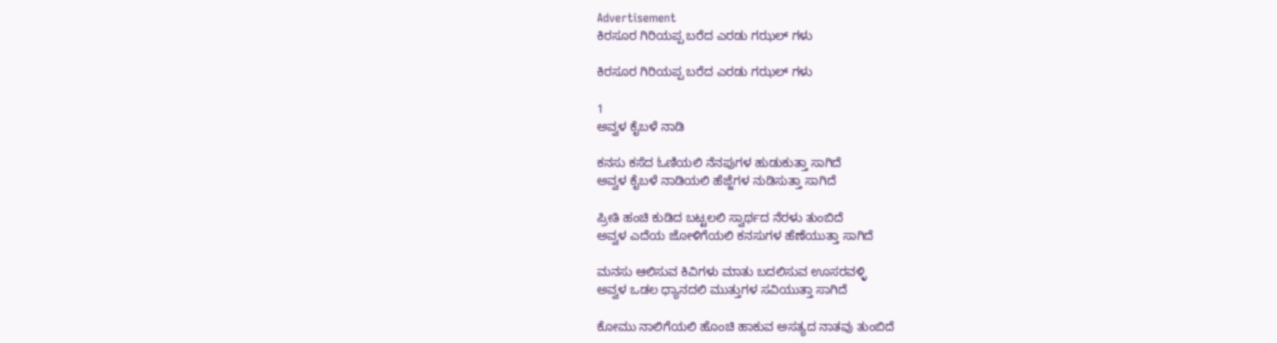Advertisement
ಕಿರಸೂರ ಗಿರಿಯಪ್ಪ ಬರೆದ ಎರಡು ಗಝಲ್ ಗಳು

ಕಿರಸೂರ ಗಿರಿಯಪ್ಪ ಬರೆದ ಎರಡು ಗಝಲ್ ಗಳು

1
ಅವ್ವಳ ಕೈಬಳೆ ನಾಡಿ

ಕನಸು ಕಸೆದ ಓಣಿಯಲಿ ನೆನಪುಗಳ ಹುಡುಕುತ್ತಾ ಸಾಗಿದೆ
ಅವ್ವಳ ಕೈಬಳೆ ನಾಡಿಯಲಿ ಹೆಜ್ಜೆಗಳ ನುಡಿಸುತ್ತಾ ಸಾಗಿದೆ

ಪ್ರೀತಿ ಹಂಚಿ ಕುಡಿದ ಬಟ್ಟಲಲಿ ಸ್ವಾರ್ಥದ ನೆರಳು ತುಂಬಿದೆ
ಅವ್ವಳ ಎದೆಯ ಜೋಳಿಗೆಯಲಿ ಕನಸುಗಳ ಹೆಣೆಯುತ್ತಾ ಸಾಗಿದೆ

ಮನಸು ಆಲಿಸುವ ಕಿವಿಗಳು ಮಾತು ಬದಲಿಸುವ ಊಸರವಳ್ಳಿ
ಅವ್ವಳ ಒಡಲ ಧ್ಯಾನದಲಿ ಮುತ್ತುಗಳ ಸವಿಯುತ್ತಾ ಸಾಗಿದೆ

ಕೋಮು ನಾಲಿಗೆಯಲಿ ಹೊಂಚಿ ಹಾಕುವ ಅಸತ್ಯದ ನಾತವು ತುಂಬಿದೆ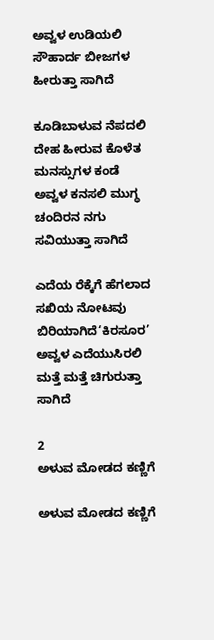ಅವ್ವಳ ಉಡಿಯಲಿ ಸೌಹಾರ್ದ ಬೀಜಗಳ ಹೀರುತ್ತಾ ಸಾಗಿದೆ

ಕೂಡಿಬಾಳುವ ನೆಪದಲಿ ದೇಹ ಹೀರುವ ಕೊಳೆತ ಮನಸ್ಸುಗಳ ಕಂಡೆ
ಅವ್ವಳ ಕನಸಲಿ ಮುಗ್ಧ ಚಂದಿರನ ನಗು ಸವಿಯುತ್ತಾ ಸಾಗಿದೆ

ಎದೆಯ ರೆಕ್ಕೆಗೆ ಹೆಗಲಾದ ಸಖಿಯ ನೋಟವು ಬಿರಿಯಾಗಿದೆ‘ಕಿರಸೂರ’
ಅವ್ವಳ ಎದೆಯುಸಿರಲಿ ಮತ್ತೆ ಮತ್ತೆ ಚಿಗುರುತ್ತಾ ಸಾಗಿದೆ

2
ಅಳುವ ಮೋಡದ ಕಣ್ಣಿಗೆ

ಅಳುವ ಮೋಡದ ಕಣ್ಣಿಗೆ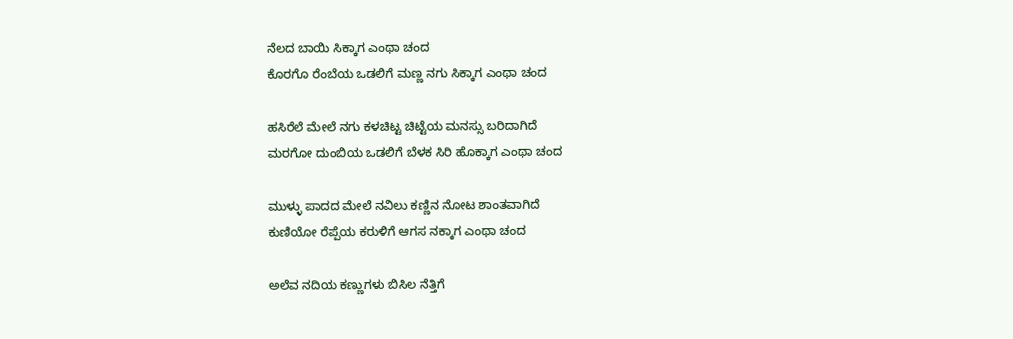ನೆಲದ ಬಾಯಿ ಸಿಕ್ಕಾಗ ಎಂಥಾ ಚಂದ
ಕೊರಗೊ ರೆಂಬೆಯ ಒಡಲಿಗೆ ಮಣ್ಣ ನಗು ಸಿಕ್ಕಾಗ ಎಂಥಾ ಚಂದ

ಹಸಿರೆಲೆ ಮೇಲೆ ನಗು ಕಳಚಿಟ್ಟ ಚಿಟ್ಟೆಯ ಮನಸ್ಸು ಬರಿದಾಗಿದೆ
ಮರಗೋ ದುಂಬಿಯ ಒಡಲಿಗೆ ಬೆಳಕ ಸಿರಿ ಹೊಕ್ಕಾಗ ಎಂಥಾ ಚಂದ

ಮುಳ್ಳು ಪಾದದ ಮೇಲೆ ನವಿಲು ಕಣ್ಣಿನ ನೋಟ ಶಾಂತವಾಗಿದೆ
ಕುಣಿಯೋ ರೆಪ್ಪೆಯ ಕರುಳಿಗೆ ಆಗಸ ನಕ್ಕಾಗ ಎಂಥಾ ಚಂದ

ಅಲೆವ ನದಿಯ ಕಣ್ಣುಗಳು ಬಿಸಿಲ ನೆತ್ತಿಗೆ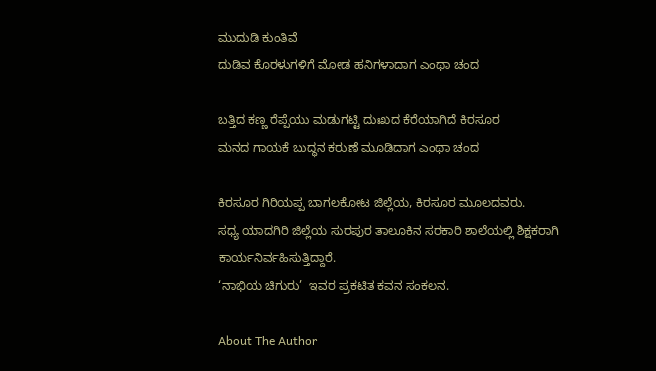ಮುದುಡಿ ಕುಂತಿವೆ
ದುಡಿವ ಕೊರಳುಗಳಿಗೆ ಮೋಡ ಹನಿಗಳಾದಾಗ ಎಂಥಾ ಚಂದ

ಬತ್ತಿದ ಕಣ್ಣ ರೆಪ್ಪೆಯು ಮಡುಗಟ್ಟಿ ದುಃಖದ ಕೆರೆಯಾಗಿದೆ ಕಿರಸೂರ
ಮನದ ಗಾಯಕೆ ಬುದ್ಧನ ಕರುಣೆ ಮೂಡಿದಾಗ ಎಂಥಾ ಚಂದ

ಕಿರಸೂರ ಗಿರಿಯಪ್ಪ ಬಾಗಲಕೋಟ ಜಿಲ್ಲೆಯ, ಕಿರಸೂರ ಮೂಲದವರು.
ಸಧ್ಯ ಯಾದಗಿರಿ ಜಿಲ್ಲೆಯ ಸುರಪುರ ತಾಲೂಕಿನ ಸರಕಾರಿ ಶಾಲೆಯಲ್ಲಿ ಶಿಕ್ಷಕರಾಗಿ ಕಾರ್ಯನಿರ್ವಹಿಸುತ್ತಿದ್ದಾರೆ.
‘ನಾಭಿಯ ಚಿಗುರು’  ಇವರ ಪ್ರಕಟಿತ ಕವನ ಸಂಕಲನ.

About The Author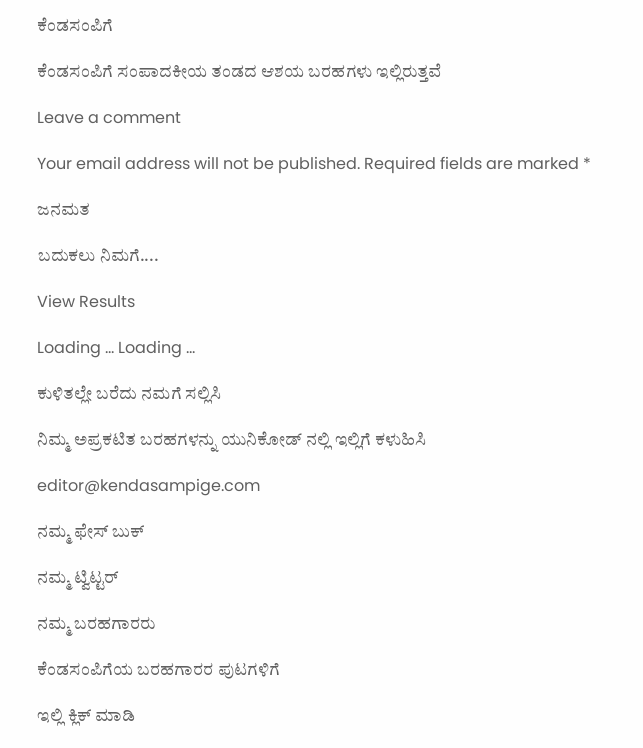ಕೆಂಡಸಂಪಿಗೆ

ಕೆಂಡಸಂಪಿಗೆ ಸಂಪಾದಕೀಯ ತಂಡದ ಆಶಯ ಬರಹಗಳು ಇಲ್ಲಿರುತ್ತವೆ

Leave a comment

Your email address will not be published. Required fields are marked *

ಜನಮತ

ಬದುಕಲು ನಿಮಗೆ....

View Results

Loading ... Loading ...

ಕುಳಿತಲ್ಲೇ ಬರೆದು ನಮಗೆ ಸಲ್ಲಿಸಿ

ನಿಮ್ಮ ಅಪ್ರಕಟಿತ ಬರಹಗಳನ್ನು ಯುನಿಕೋಡ್ ನಲ್ಲಿ ಇಲ್ಲಿಗೆ ಕಳುಹಿಸಿ

editor@kendasampige.com

ನಮ್ಮ ಫೇಸ್ ಬುಕ್

ನಮ್ಮ ಟ್ವಿಟ್ಟರ್

ನಮ್ಮ ಬರಹಗಾರರು

ಕೆಂಡಸಂಪಿಗೆಯ ಬರಹಗಾರರ ಪುಟಗಳಿಗೆ

ಇಲ್ಲಿ ಕ್ಲಿಕ್ ಮಾಡಿ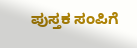ಪುಸ್ತಕ ಸಂಪಿಗೆ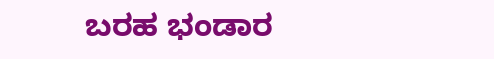ಬರಹ ಭಂಡಾರ